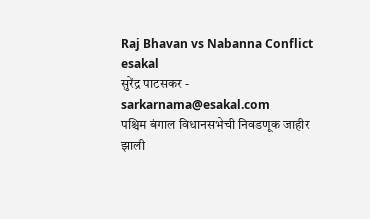Raj Bhavan vs Nabanna Conflict
esakal
सुरेंद्र पाटसकर - sarkarnama@esakal.com
पश्चिम बंगाल विधानसभेची निवडणूक जाहीर झाली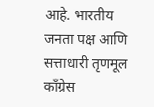आहे. भारतीय जनता पक्ष आणि सत्ताधारी तृणमूल काँग्रेस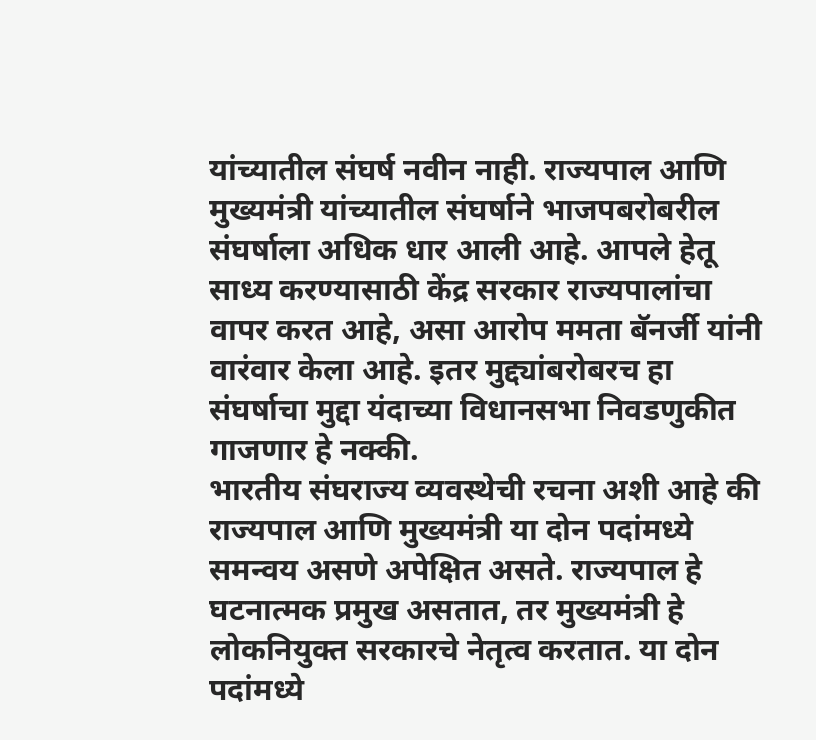यांच्यातील संघर्ष नवीन नाही. राज्यपाल आणि मुख्यमंत्री यांच्यातील संघर्षाने भाजपबरोबरील संघर्षाला अधिक धार आली आहे. आपले हेतू साध्य करण्यासाठी केंद्र सरकार राज्यपालांचा वापर करत आहे, असा आरोप ममता बॅनर्जी यांनी वारंवार केला आहे. इतर मुद्द्यांबरोबरच हा संघर्षाचा मुद्दा यंदाच्या विधानसभा निवडणुकीत गाजणार हे नक्की.
भारतीय संघराज्य व्यवस्थेची रचना अशी आहे की राज्यपाल आणि मुख्यमंत्री या दोन पदांमध्ये समन्वय असणे अपेक्षित असते. राज्यपाल हे घटनात्मक प्रमुख असतात, तर मुख्यमंत्री हे लोकनियुक्त सरकारचे नेतृत्व करतात. या दोन पदांमध्ये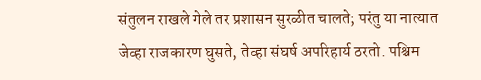संतुलन राखले गेले तर प्रशासन सुरळीत चालते; परंतु या नात्यात जेव्हा राजकारण घुसते, तेव्हा संघर्ष अपरिहार्य ठरतो. पश्चिम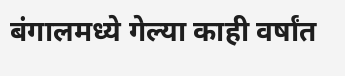बंगालमध्ये गेल्या काही वर्षांत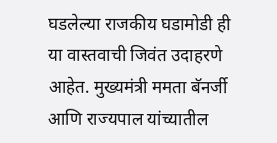घडलेल्या राजकीय घडामोडी ही या वास्तवाची जिवंत उदाहरणे आहेत. मुख्यमंत्री ममता बॅनर्जी आणि राज्यपाल यांच्यातील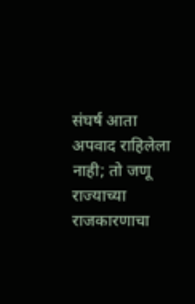संघर्ष आता अपवाद राहिलेला नाही; तो जणू राज्याच्या राजकारणाचा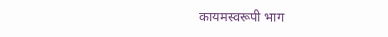कायमस्वरूपी भाग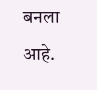बनला आहे.